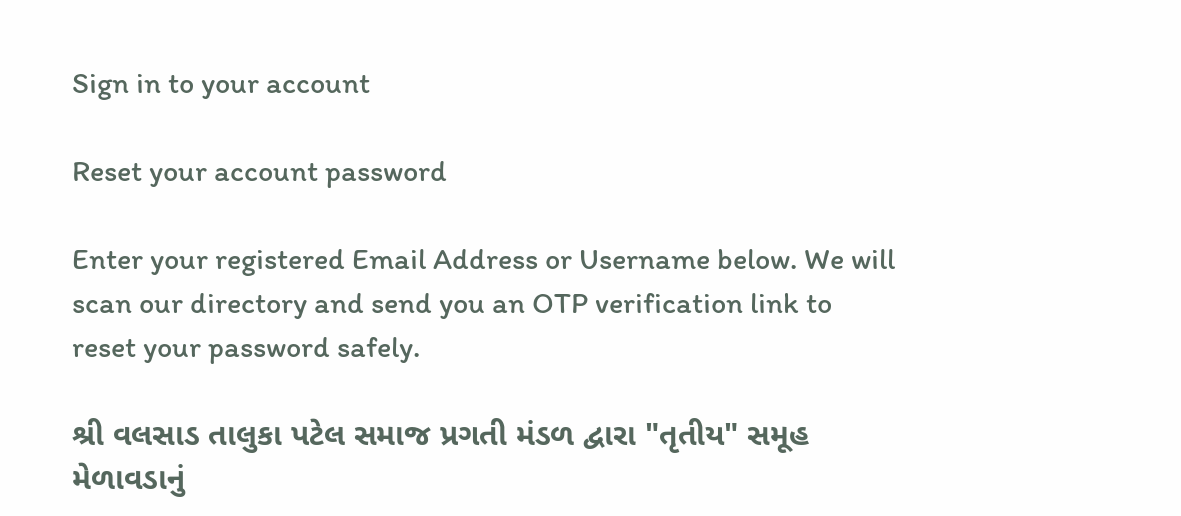Sign in to your account

Reset your account password

Enter your registered Email Address or Username below. We will scan our directory and send you an OTP verification link to reset your password safely.

શ્રી વલસાડ તાલુકા પટેલ સમાજ પ્રગતી મંડળ દ્વારા "તૃતીય" સમૂહ મેળાવડાનું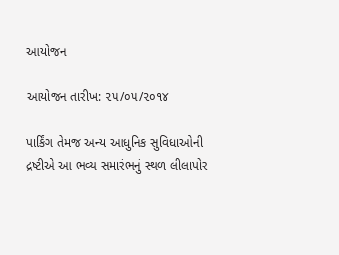આયોજન

આયોજન તારીખ: ૨૫/૦૫/૨૦૧૪

પાર્કિંગ તેમજ અન્ય આધુનિક સુવિધાઓની દ્રષ્ટીએ આ ભવ્ય સમારંભનું સ્થળ લીલાપોર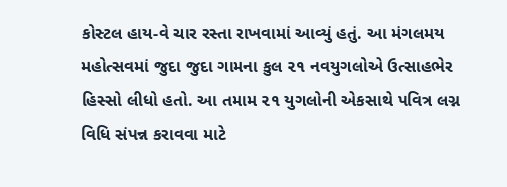કોસ્ટલ હાય-વે ચાર રસ્તા રાખવામાં આવ્યું હતું. આ મંગલમય મહોત્સવમાં જુદા જુદા ગામના કુલ ૨૧ નવયુગલોએ ઉત્સાહભેર હિસ્સો લીધો હતો. આ તમામ ૨૧ યુગલોની એકસાથે પવિત્ર લગ્ન વિધિ સંપન્ન કરાવવા માટે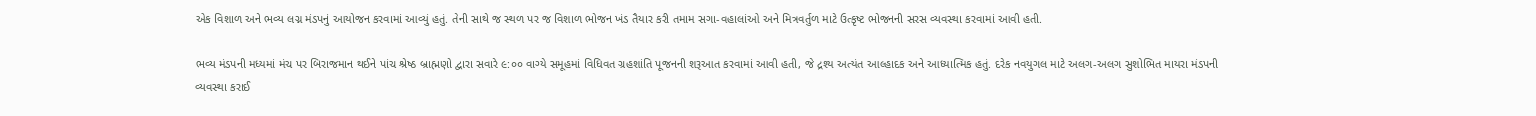એક વિશાળ અને ભવ્ય લગ્ન મંડપનું આયોજન કરવામાં આવ્યું હતું. તેની સાથે જ સ્થળ પર જ વિશાળ ભોજન ખંડ તૈયાર કરી તમામ સગા-વહાલાંઓ અને મિત્રવર્તુળ માટે ઉત્કૃષ્ટ ભોજનની સરસ વ્યવસ્થા કરવામાં આવી હતી.

ભવ્ય મંડપની મધ્યમાં મંચ પર બિરાજમાન થઈને પાંચ શ્રેષ્ઠ બ્રાહ્મણો દ્વારા સવારે ૯:૦૦ વાગ્યે સમૂહમાં વિધિવત ગ્રહશાંતિ પૂજનની શરૂઆત કરવામાં આવી હતી, જે દ્રશ્ય અત્યંત આલ્હાદક અને આધ્યાત્મિક હતું. દરેક નવયુગલ માટે અલગ-અલગ સુશોભિત માયરા મંડપની વ્યવસ્થા કરાઈ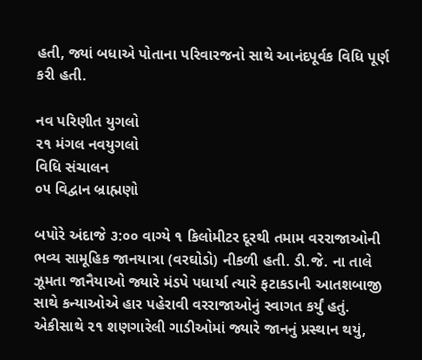હતી, જ્યાં બધાએ પોતાના પરિવારજનો સાથે આનંદપૂર્વક વિધિ પૂર્ણ કરી હતી.

નવ પરિણીત યુગલો
૨૧ મંગલ નવયુગલો
વિધિ સંચાલન
૦૫ વિદ્વાન બ્રાહ્મણો

બપોરે અંદાજે ૩:૦૦ વાગ્યે ૧ કિલોમીટર દૂરથી તમામ વરરાજાઓની ભવ્ય સામૂહિક જાનયાત્રા (વરઘોડો) નીકળી હતી. ડી.જે. ના તાલે ઝૂમતા જાનૈયાઓ જ્યારે મંડપે પધાર્યા ત્યારે ફટાકડાની આતશબાજી સાથે કન્યાઓએ હાર પહેરાવી વરરાજાઓનું સ્વાગત કર્યું હતું. એકીસાથે ૨૧ શણગારેલી ગાડીઓમાં જ્યારે જાનનું પ્રસ્થાન થયું,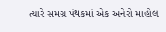ત્યારે સમગ્ર પંથકમાં એક અનેરો માહોલ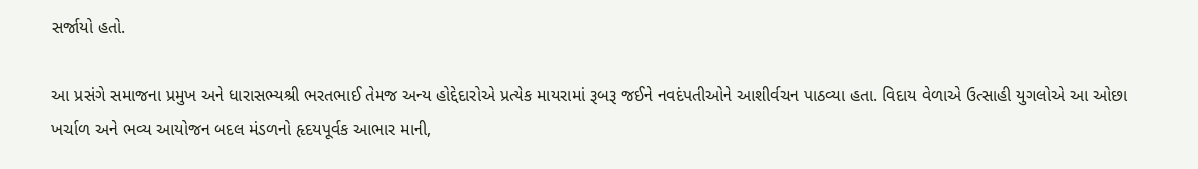સર્જાયો હતો.

આ પ્રસંગે સમાજના પ્રમુખ અને ધારાસભ્યશ્રી ભરતભાઈ તેમજ અન્ય હોદ્દેદારોએ પ્રત્યેક માયરામાં રૂબરૂ જઈને નવદંપતીઓને આશીર્વચન પાઠવ્યા હતા. વિદાય વેળાએ ઉત્સાહી યુગલોએ આ ઓછા ખર્ચાળ અને ભવ્ય આયોજન બદલ મંડળનો હૃદયપૂર્વક આભાર માની,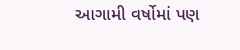આગામી વર્ષોમાં પણ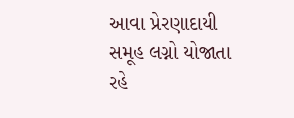આવા પ્રેરણાદાયી સમૂહ લગ્નો યોજાતા રહે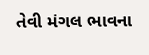તેવી મંગલ ભાવના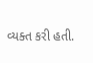વ્યક્ત કરી હતી.